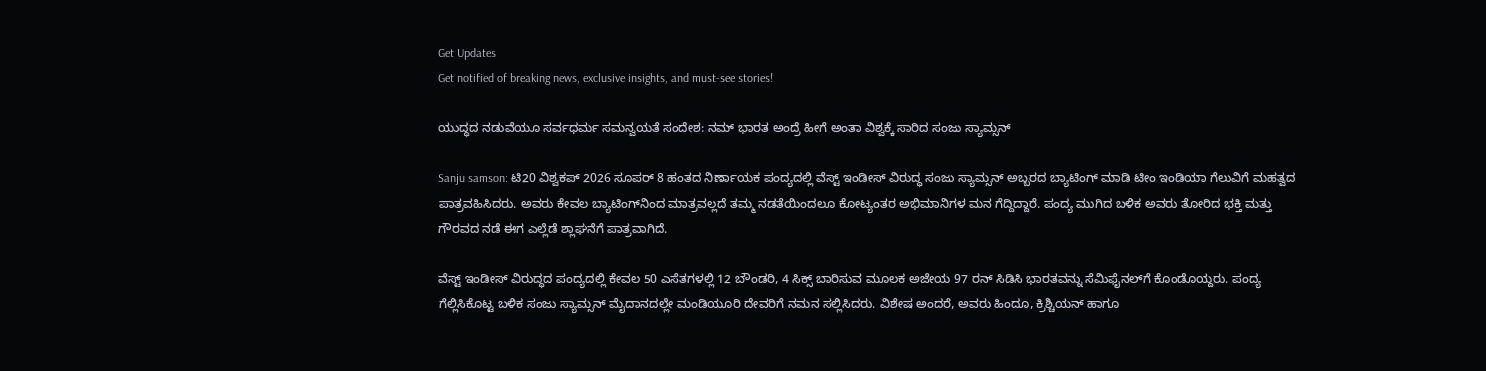Get Updates
Get notified of breaking news, exclusive insights, and must-see stories!

ಯುದ್ಧದ ನಡುವೆಯೂ ಸರ್ವಧರ್ಮ ಸಮನ್ವಯತೆ ಸಂದೇಶ: ನಮ್ ಭಾರತ ಅಂದ್ರೆ ಹೀಗೆ ಅಂತಾ ವಿಶ್ವಕ್ಕೆ ಸಾರಿದ ಸಂಜು ಸ್ಯಾಮ್ಸನ್‌

Sanju samson: ಟಿ20 ವಿಶ್ವಕಪ್‌ 2026 ಸೂಪರ್ 8 ಹಂತದ ನಿರ್ಣಾಯಕ ಪಂದ್ಯದಲ್ಲಿ ವೆಸ್ಟ್ ಇಂಡೀಸ್ ವಿರುದ್ಧ ಸಂಜು ಸ್ಯಾಮ್ಸನ್ ಅಬ್ಬರದ ಬ್ಯಾಟಿಂಗ್ ಮಾಡಿ ಟೀಂ ಇಂಡಿಯಾ ಗೆಲುವಿಗೆ ಮಹತ್ವದ ಪಾತ್ರವಹಿಸಿದರು. ಅವರು ಕೇವಲ ಬ್ಯಾಟಿಂಗ್‌ನಿಂದ ಮಾತ್ರವಲ್ಲದೆ ತಮ್ಮ ನಡತೆಯಿಂದಲೂ ಕೋಟ್ಯಂತರ ಅಭಿಮಾನಿಗಳ ಮನ ಗೆದ್ದಿದ್ದಾರೆ. ಪಂದ್ಯ ಮುಗಿದ ಬಳಿಕ ಅವರು ತೋರಿದ ಭಕ್ತಿ ಮತ್ತು ಗೌರವದ ನಡೆ ಈಗ ಎಲ್ಲೆಡೆ ಶ್ಲಾಘನೆಗೆ ಪಾತ್ರವಾಗಿದೆ.

ವೆಸ್ಟ್ ಇಂಡೀಸ್ ವಿರುದ್ಧದ ಪಂದ್ಯದಲ್ಲಿ ಕೇವಲ 50 ಎಸೆತಗಳಲ್ಲಿ 12 ಬೌಂಡರಿ, 4 ಸಿಕ್ಸ್‌ ಬಾರಿಸುವ ಮೂಲಕ ಅಜೇಯ 97 ರನ್ ಸಿಡಿಸಿ ಭಾರತವನ್ನು ಸೆಮಿಫೈನಲ್‌ಗೆ ಕೊಂಡೊಯ್ದರು. ಪಂದ್ಯ ಗೆಲ್ಲಿಸಿಕೊಟ್ಟ ಬಳಿಕ ಸಂಜು ಸ್ಯಾಮ್ಸನ್ ಮೈದಾನದಲ್ಲೇ ಮಂಡಿಯೂರಿ ದೇವರಿಗೆ ನಮನ ಸಲ್ಲಿಸಿದರು. ವಿಶೇಷ ಅಂದರೆ, ಅವರು ಹಿಂದೂ, ಕ್ರಿಶ್ಚಿಯನ್ ಹಾಗೂ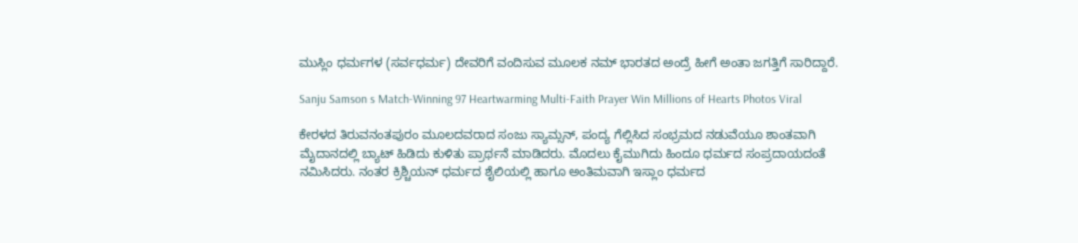ಮುಸ್ಲಿಂ ಧರ್ಮಗಳ (ಸರ್ವಧರ್ಮ) ದೇವರಿಗೆ ವಂದಿಸುವ ಮೂಲಕ ನಮ್‌ ಭಾರತದ ಅಂದ್ರೆ ಹೀಗೆ ಅಂತಾ ಜಗತ್ತಿಗೆ ಸಾರಿದ್ದಾರೆ.

Sanju Samson s Match-Winning 97 Heartwarming Multi-Faith Prayer Win Millions of Hearts Photos Viral

ಕೇರಳದ ತಿರುವನಂತಪುರಂ ಮೂಲದವರಾದ ಸಂಜು ಸ್ಯಾಮ್ಸನ್, ಪಂದ್ಯ ಗೆಲ್ಲಿಸಿದ ಸಂಭ್ರಮದ ನಡುವೆಯೂ ಶಾಂತವಾಗಿ ಮೈದಾನದಲ್ಲಿ ಬ್ಯಾಟ್‌ ಹಿಡಿದು ಕುಳಿತು ಪ್ರಾರ್ಥನೆ ಮಾಡಿದರು. ಮೊದಲು ಕೈಮುಗಿದು ಹಿಂದೂ ಧರ್ಮದ ಸಂಪ್ರದಾಯದಂತೆ ನಮಿಸಿದರು. ನಂತರ ಕ್ರಿಶ್ಚಿಯನ್ ಧರ್ಮದ ಶೈಲಿಯಲ್ಲಿ ಹಾಗೂ ಅಂತಿಮವಾಗಿ ಇಸ್ಲಾಂ ಧರ್ಮದ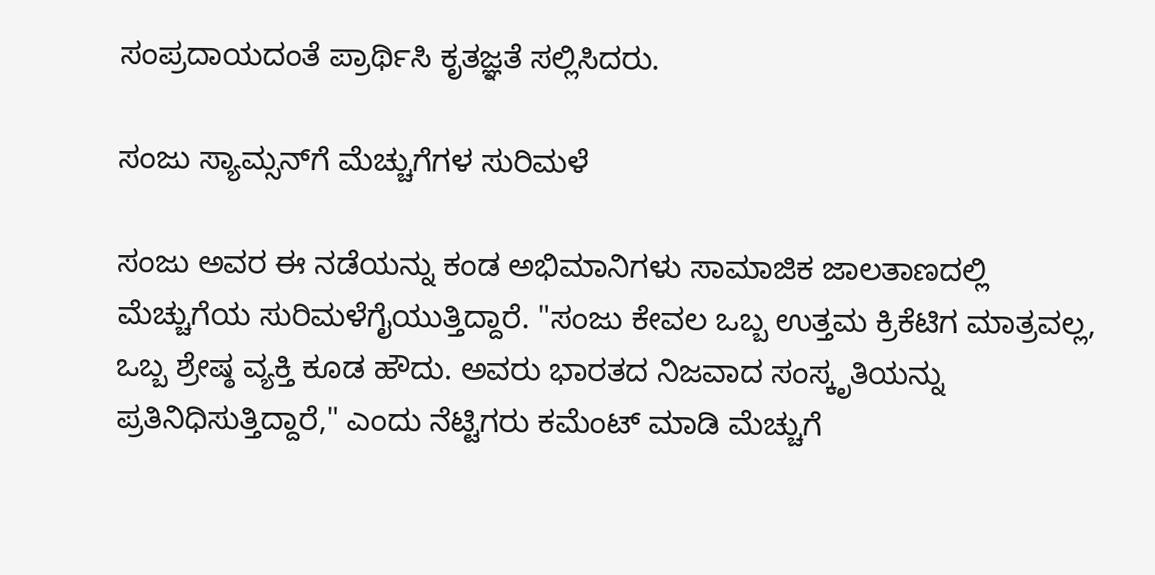ಸಂಪ್ರದಾಯದಂತೆ ಪ್ರಾರ್ಥಿಸಿ ಕೃತಜ್ಞತೆ ಸಲ್ಲಿಸಿದರು.

ಸಂಜು ಸ್ಯಾಮ್ಸನ್‌ಗೆ ಮೆಚ್ಚುಗೆಗಳ ಸುರಿಮಳೆ

ಸಂಜು ಅವರ ಈ ನಡೆಯನ್ನು ಕಂಡ ಅಭಿಮಾನಿಗಳು ಸಾಮಾಜಿಕ ಜಾಲತಾಣದಲ್ಲಿ ಮೆಚ್ಚುಗೆಯ ಸುರಿಮಳೆಗೈಯುತ್ತಿದ್ದಾರೆ. "ಸಂಜು ಕೇವಲ ಒಬ್ಬ ಉತ್ತಮ ಕ್ರಿಕೆಟಿಗ ಮಾತ್ರವಲ್ಲ, ಒಬ್ಬ ಶ್ರೇಷ್ಠ ವ್ಯಕ್ತಿ ಕೂಡ ಹೌದು. ಅವರು ಭಾರತದ ನಿಜವಾದ ಸಂಸ್ಕೃತಿಯನ್ನು ಪ್ರತಿನಿಧಿಸುತ್ತಿದ್ದಾರೆ," ಎಂದು ನೆಟ್ಟಿಗರು ಕಮೆಂಟ್ ಮಾಡಿ ಮೆಚ್ಚುಗೆ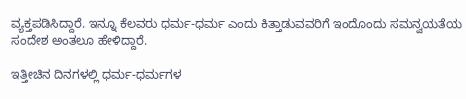ವ್ಯಕ್ತಪಡಿಸಿದ್ದಾರೆ. ಇನ್ನೂ ಕೆಲವರು ಧರ್ಮ-ಧರ್ಮ ಎಂದು ಕಿತ್ತಾಡುವವರಿಗೆ ಇಂದೊಂದು ಸಮನ್ವಯತೆಯ ಸಂದೇಶ ಅಂತಲೂ ಹೇಳಿದ್ದಾರೆ.

ಇತ್ತೀಚಿನ ದಿನಗಳಲ್ಲಿ ಧರ್ಮ-ಧರ್ಮಗಳ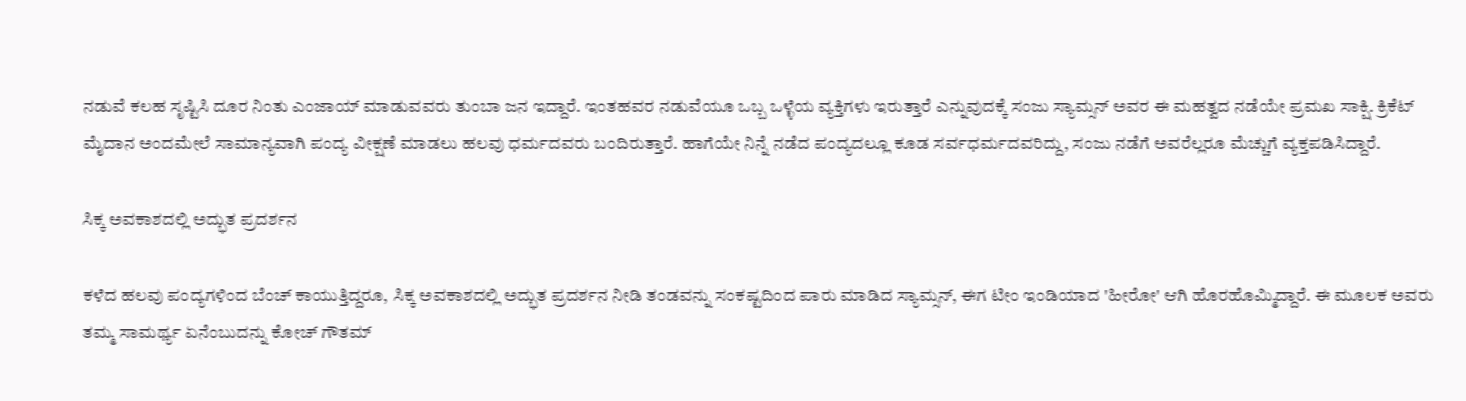ನಡುವೆ ಕಲಹ ಸೃಷ್ಟಿಸಿ ದೂರ ನಿಂತು ಎಂಜಾಯ್ ಮಾಡುವವರು ತುಂಬಾ ಜನ ಇದ್ದಾರೆ. ಇಂತಹವರ ನಡುವೆಯೂ ಒಬ್ಬ ಒಳ್ಳೆಯ ವ್ಯಕ್ತಿಗಳು ಇರುತ್ತಾರೆ ಎನ್ನುವುದಕ್ಕೆ ಸಂಜು ಸ್ಯಾಮ್ಸನ್‌ ಅವರ ಈ ಮಹತ್ವದ ನಡೆಯೇ ಪ್ರಮಖ ಸಾಕ್ಷಿ. ಕ್ರಿಕೆಟ್‌ ಮೈದಾನ ಅಂದಮೇಲೆ ಸಾಮಾನ್ಯವಾಗಿ ಪಂದ್ಯ ವೀಕ್ಷಣೆ ಮಾಡಲು ಹಲವು ಧರ್ಮದವರು ಬಂದಿರುತ್ತಾರೆ. ಹಾಗೆಯೇ ನಿನ್ನೆ ನಡೆದ ಪಂದ್ಯದಲ್ಲೂ ಕೂಡ ಸರ್ವಧರ್ಮದವರಿದ್ದು, ಸಂಜು ನಡೆಗೆ ಅವರೆಲ್ಲರೂ ಮೆಚ್ಚುಗೆ ವ್ಯಕ್ತಪಡಿಸಿದ್ದಾರೆ.

ಸಿಕ್ಕ ಅವಕಾಶದಲ್ಲಿ ಅದ್ಭುತ ಪ್ರದರ್ಶನ

ಕಳೆದ ಹಲವು ಪಂದ್ಯಗಳಿಂದ ಬೆಂಚ್ ಕಾಯುತ್ತಿದ್ದರೂ, ಸಿಕ್ಕ ಅವಕಾಶದಲ್ಲಿ ಅದ್ಭುತ ಪ್ರದರ್ಶನ ನೀಡಿ ತಂಡವನ್ನು ಸಂಕಷ್ಟದಿಂದ ಪಾರು ಮಾಡಿದ ಸ್ಯಾಮ್ಸನ್, ಈಗ ಟೀಂ ಇಂಡಿಯಾದ 'ಹೀರೋ' ಆಗಿ ಹೊರಹೊಮ್ಮಿದ್ದಾರೆ. ಈ ಮೂಲಕ ಅವರು ತಮ್ಮ ಸಾಮರ್ಥ್ಯ ಏನೆಂಬುದನ್ನು ಕೋಚ್ ಗೌತಮ್‌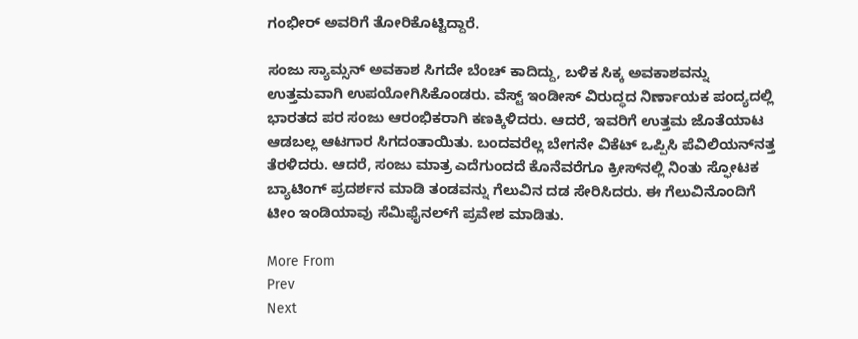ಗಂಭೀರ್ ಅವರಿಗೆ ತೋರಿಕೊಟ್ಟಿದ್ದಾರೆ.

ಸಂಜು ಸ್ಯಾಮ್ಸನ್‌ ಅವಕಾಶ ಸಿಗದೇ ಬೆಂಚ್ ಕಾದಿದ್ದು, ಬಳಿಕ ಸಿಕ್ಕ ಅವಕಾಶವನ್ನು ಉತ್ತಮವಾಗಿ ಉಪಯೋಗಿಸಿಕೊಂಡರು. ವೆಸ್ಟ್‌ ಇಂಡೀಸ್‌ ವಿರುದ್ಧದ ನಿರ್ಣಾಯಕ ಪಂದ್ಯದಲ್ಲಿ ಭಾರತದ ಪರ ಸಂಜು ಆರಂಭಿಕರಾಗಿ ಕಣಕ್ಕಿಳಿದರು. ಆದರೆ, ಇವರಿಗೆ ಉತ್ತಮ ಜೊತೆಯಾಟ ಆಡಬಲ್ಲ ಆಟಗಾರ ಸಿಗದಂತಾಯಿತು. ಬಂದವರೆಲ್ಲ ಬೇಗನೇ ವಿಕೆಟ್‌ ಒಪ್ಪಿಸಿ ಪೆವಿಲಿಯನ್‌ನತ್ತ ತೆರಳಿದರು. ಆದರೆ, ಸಂಜು ಮಾತ್ರ ಎದೆಗುಂದದೆ ಕೊನೆವರೆಗೂ ಕ್ರೀಸ್‌ನಲ್ಲಿ ನಿಂತು ಸ್ಫೋಟಕ ಬ್ಯಾಟಿಂಗ್ ಪ್ರದರ್ಶನ ಮಾಡಿ ತಂಡವನ್ನು ಗೆಲುವಿನ ದಡ ಸೇರಿಸಿದರು. ಈ ಗೆಲುವಿನೊಂದಿಗೆ ಟೀಂ ಇಂಡಿಯಾವು ಸೆಮಿಫೈನಲ್‌ಗೆ ಪ್ರವೇಶ ಮಾಡಿತು.

More From
Prev
Next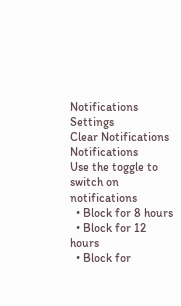Notifications
Settings
Clear Notifications
Notifications
Use the toggle to switch on notifications
  • Block for 8 hours
  • Block for 12 hours
  • Block for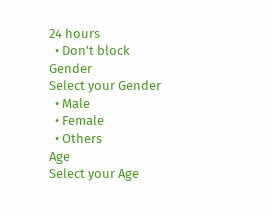24 hours
  • Don't block
Gender
Select your Gender
  • Male
  • Female
  • Others
Age
Select your Age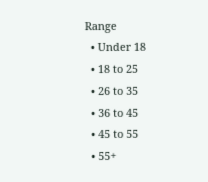Range
  • Under 18
  • 18 to 25
  • 26 to 35
  • 36 to 45
  • 45 to 55
  • 55+